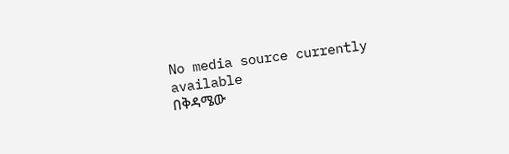No media source currently available
በቅዳሜው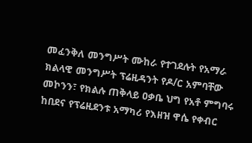መፈንቅለ መንግሥት ሙከራ የተገደሉት የአማራ ክልላዊ መንግሥት ፕሬዚዳንት የዶ/ር አምባቸው መኮንን፣ የክልሉ ጠቅላይ ዐቃቤ ህግ የአቶ ምግባሩ ከበደና የፕሬዚደንቱ አማካሪ የእዘዝ ዋሴ የቀብር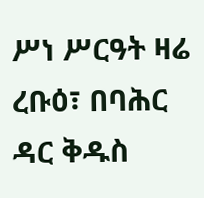ሥነ ሥርዓት ዛሬ ረቡዕ፣ በባሕር ዳር ቅዱስ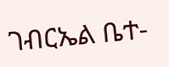ገብርኤል ቤተ-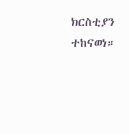ክርስቲያን ተከናወነ።